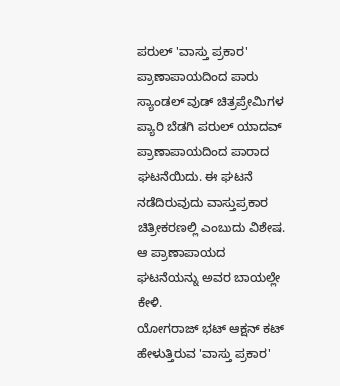ಪರುಲ್ 'ವಾಸ್ತು ಪ್ರಕಾರ' ಪ್ರಾಣಾಪಾಯದಿಂದ ಪಾರು
ಸ್ಯಾಂಡಲ್ ವುಡ್ ಚಿತ್ರಪ್ರೇಮಿಗಳ ಪ್ಯಾರಿ ಬೆಡಗಿ ಪರುಲ್ ಯಾದವ್ ಪ್ರಾಣಾಪಾಯದಿಂದ ಪಾರಾದ ಘಟನೆಯಿದು. ಈ ಘಟನೆ ನಡೆದಿರುವುದು ವಾಸ್ತುಪ್ರಕಾರ ಚಿತ್ರೀಕರಣಲ್ಲಿ ಎಂಬುದು ವಿಶೇಷ. ಆ ಪ್ರಾಣಾಪಾಯದ ಘಟನೆಯನ್ನು ಅವರ ಬಾಯಲ್ಲೇ ಕೇಳಿ.
ಯೋಗರಾಜ್ ಭಟ್ ಆಕ್ಷನ್ ಕಟ್ ಹೇಳುತ್ತಿರುವ 'ವಾಸ್ತು ಪ್ರಕಾರ'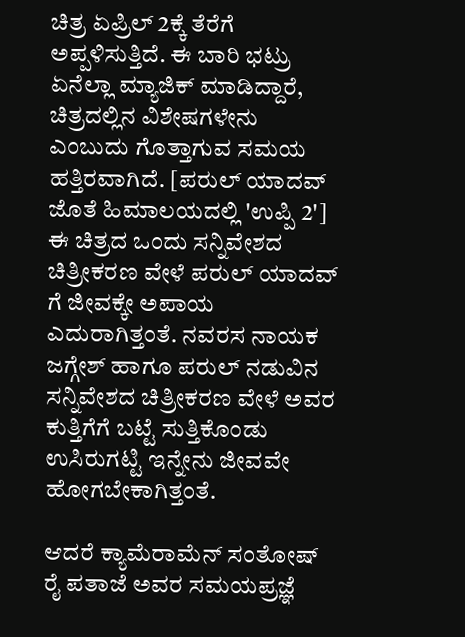ಚಿತ್ರ ಏಪ್ರಿಲ್ 2ಕ್ಕೆ ತೆರೆಗೆ ಅಪ್ಪಳಿಸುತ್ತಿದೆ. ಈ ಬಾರಿ ಭಟ್ರು ಏನೆಲ್ಲಾ ಮ್ಯಾಜಿಕ್ ಮಾಡಿದ್ದಾರೆ, ಚಿತ್ರದಲ್ಲಿನ ವಿಶೇಷಗಳೇನು ಎಂಬುದು ಗೊತ್ತಾಗುವ ಸಮಯ ಹತ್ತಿರವಾಗಿದೆ. [ಪರುಲ್ ಯಾದವ್ ಜೊತೆ ಹಿಮಾಲಯದಲ್ಲಿ 'ಉಪ್ಪಿ 2']
ಈ ಚಿತ್ರದ ಒಂದು ಸನ್ನಿವೇಶದ ಚಿತ್ರೀಕರಣ ವೇಳೆ ಪರುಲ್ ಯಾದವ್ ಗೆ ಜೀವಕ್ಕೇ ಅಪಾಯ ಎದುರಾಗಿತ್ತಂತೆ. ನವರಸ ನಾಯಕ ಜಗ್ಗೇಶ್ ಹಾಗೂ ಪರುಲ್ ನಡುವಿನ ಸನ್ನಿವೇಶದ ಚಿತ್ರೀಕರಣ ವೇಳೆ ಅವರ ಕುತ್ತಿಗೆಗೆ ಬಟ್ಟೆ ಸುತ್ತಿಕೊಂಡು ಉಸಿರುಗಟ್ಟಿ ಇನ್ನೇನು ಜೀವವೇ ಹೋಗಬೇಕಾಗಿತ್ತಂತೆ.

ಆದರೆ ಕ್ಯಾಮೆರಾಮೆನ್ ಸಂತೋಷ್ ರೈ ಪತಾಜೆ ಅವರ ಸಮಯಪ್ರಜ್ಞೆ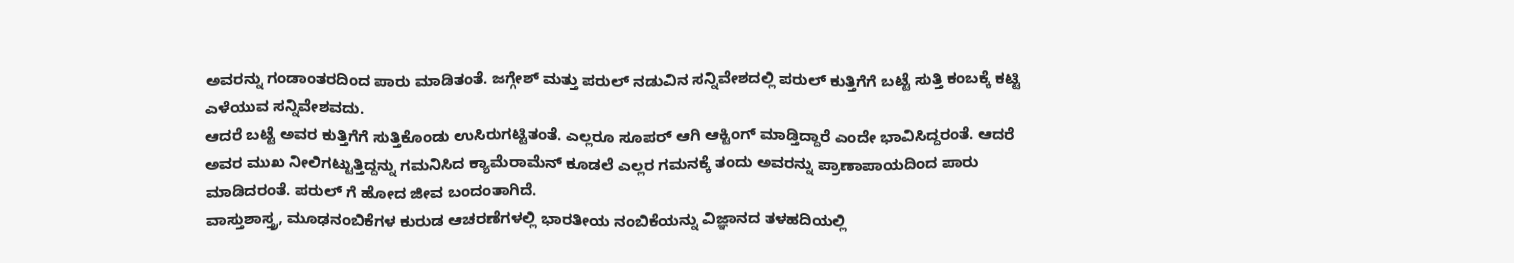ಅವರನ್ನು ಗಂಡಾಂತರದಿಂದ ಪಾರು ಮಾಡಿತಂತೆ. ಜಗ್ಗೇಶ್ ಮತ್ತು ಪರುಲ್ ನಡುವಿನ ಸನ್ನಿವೇಶದಲ್ಲಿ ಪರುಲ್ ಕುತ್ತಿಗೆಗೆ ಬಟ್ಟೆ ಸುತ್ತಿ ಕಂಬಕ್ಕೆ ಕಟ್ಟಿ ಎಳೆಯುವ ಸನ್ನಿವೇಶವದು.
ಆದರೆ ಬಟ್ಟೆ ಅವರ ಕುತ್ತಿಗೆಗೆ ಸುತ್ತಿಕೊಂಡು ಉಸಿರುಗಟ್ಟಿತಂತೆ. ಎಲ್ಲರೂ ಸೂಪರ್ ಆಗಿ ಆಕ್ಟಿಂಗ್ ಮಾಡ್ತಿದ್ದಾರೆ ಎಂದೇ ಭಾವಿಸಿದ್ದರಂತೆ. ಆದರೆ ಅವರ ಮುಖ ನೀಲಿಗಟ್ಟುತ್ತಿದ್ದನ್ನು ಗಮನಿಸಿದ ಕ್ಯಾಮೆರಾಮೆನ್ ಕೂಡಲೆ ಎಲ್ಲರ ಗಮನಕ್ಕೆ ತಂದು ಅವರನ್ನು ಪ್ರಾಣಾಪಾಯದಿಂದ ಪಾರು ಮಾಡಿದರಂತೆ. ಪರುಲ್ ಗೆ ಹೋದ ಜೀವ ಬಂದಂತಾಗಿದೆ.
ವಾಸ್ತುಶಾಸ್ತ್ರ, ಮೂಢನಂಬಿಕೆಗಳ ಕುರುಡ ಆಚರಣೆಗಳಲ್ಲಿ ಭಾರತೀಯ ನಂಬಿಕೆಯನ್ನು ವಿಜ್ಞಾನದ ತಳಹದಿಯಲ್ಲಿ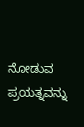ನೋಡುವ ಪ್ರಯತ್ನವನ್ನು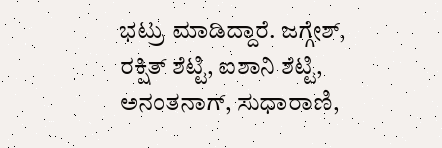ಭಟ್ರು ಮಾಡಿದ್ದಾರೆ. ಜಗ್ಗೇಶ್, ರಕ್ಷಿತ್ ಶೆಟ್ಟಿ, ಐಶಾನಿ ಶೆಟ್ಟಿ, ಅನಂತನಾಗ್, ಸುಧಾರಾಣಿ,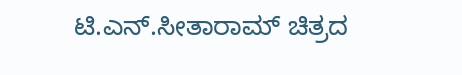ಟಿ.ಎನ್.ಸೀತಾರಾಮ್ ಚಿತ್ರದ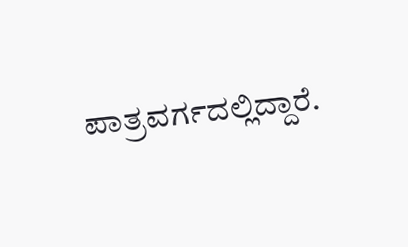ಪಾತ್ರವರ್ಗದಲ್ಲಿದ್ದಾರೆ.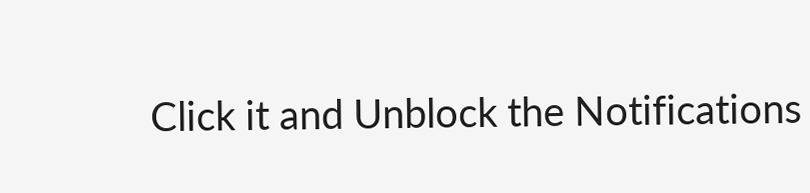Click it and Unblock the Notifications